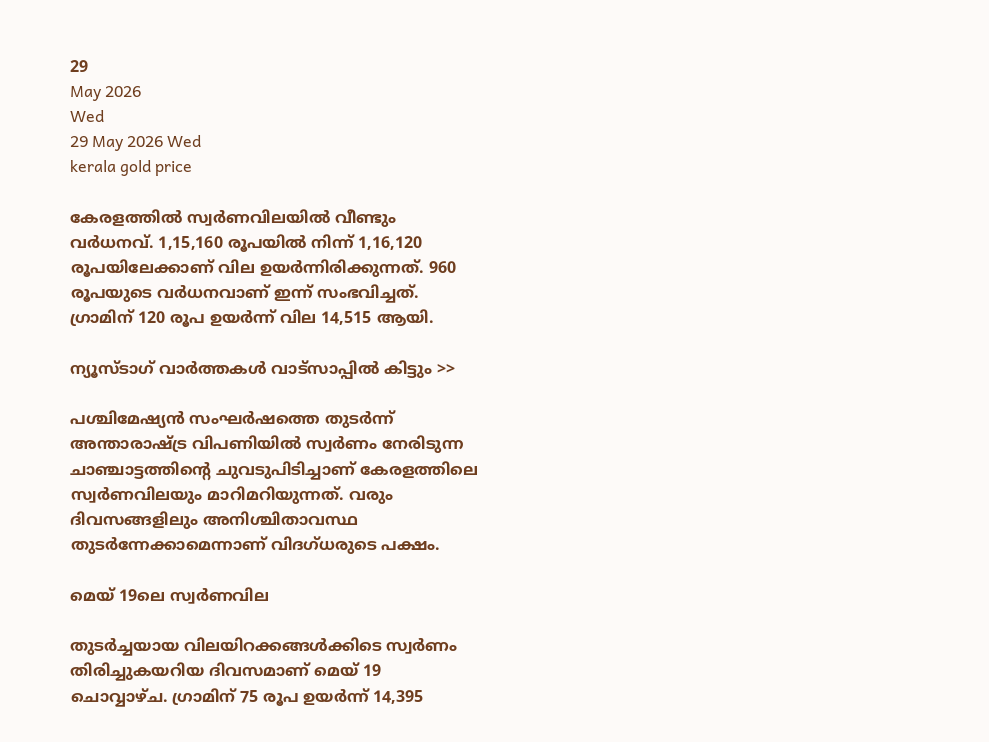29
May 2026
Wed
29 May 2026 Wed
kerala gold price

കേരളത്തില്‍ സ്വര്‍ണവിലയില്‍ വീണ്ടും വര്‍ധനവ്. 1,15,160 രൂപയില്‍ നിന്ന് 1,16,120 രൂപയിലേക്കാണ് വില ഉയര്‍ന്നിരിക്കുന്നത്. 960 രൂപയുടെ വര്‍ധനവാണ് ഇന്ന് സംഭവിച്ചത്. ഗ്രാമിന് 120 രൂപ ഉയര്‍ന്ന് വില 14,515 ആയി.

ന്യൂസ്ടാഗ് വാര്‍ത്തകള്‍ വാട്‌സാപ്പില്‍ കിട്ടും >>

പശ്ചിമേഷ്യന്‍ സംഘര്‍ഷത്തെ തുടര്‍ന്ന് അന്താരാഷ്ട്ര വിപണിയില്‍ സ്വര്‍ണം നേരിടുന്ന ചാഞ്ചാട്ടത്തിന്റെ ചുവടുപിടിച്ചാണ് കേരളത്തിലെ സ്വര്‍ണവിലയും മാറിമറിയുന്നത്. വരും ദിവസങ്ങളിലും അനിശ്ചിതാവസ്ഥ തുടര്‍ന്നേക്കാമെന്നാണ് വിദഗ്ധരുടെ പക്ഷം.

മെയ് 19ലെ സ്വര്‍ണവില

തുടര്‍ച്ചയായ വിലയിറക്കങ്ങള്‍ക്കിടെ സ്വര്‍ണം തിരിച്ചുകയറിയ ദിവസമാണ് മെയ് 19 ചൊവ്വാഴ്ച. ഗ്രാമിന് 75 രൂപ ഉയര്‍ന്ന് 14,395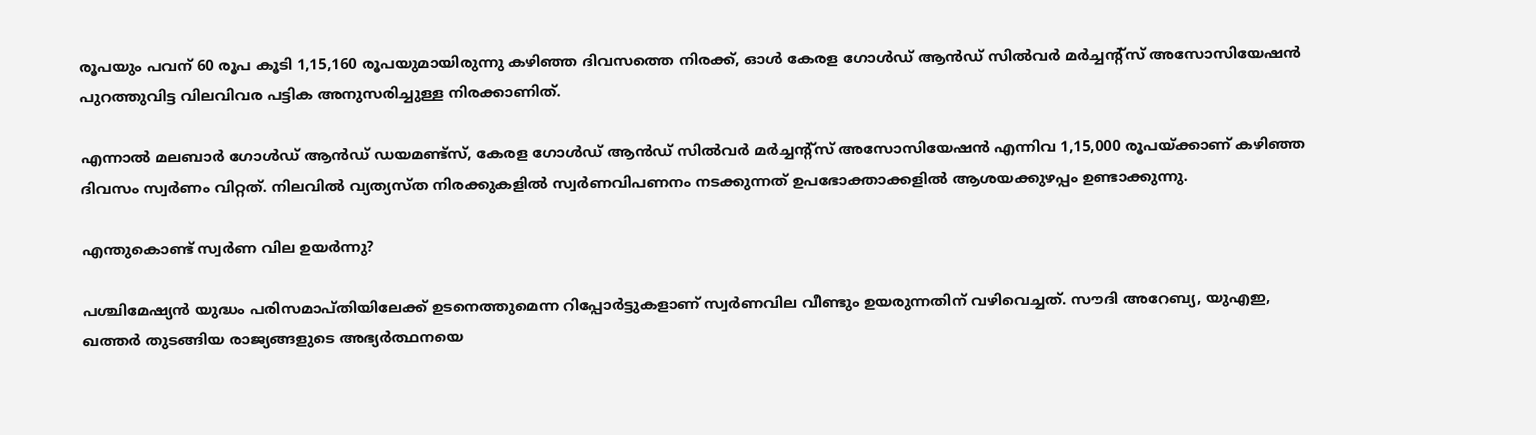രൂപയും പവന് 60 രൂപ കൂടി 1,15,160 രൂപയുമായിരുന്നു കഴിഞ്ഞ ദിവസത്തെ നിരക്ക്, ഓള്‍ കേരള ഗോള്‍ഡ് ആന്‍ഡ് സില്‍വര്‍ മര്‍ച്ചന്റ്സ് അസോസിയേഷന്‍ പുറത്തുവിട്ട വിലവിവര പട്ടിക അനുസരിച്ചുള്ള നിരക്കാണിത്.

എന്നാല്‍ മലബാര്‍ ഗോള്‍ഡ് ആന്‍ഡ് ഡയമണ്ട്സ്, കേരള ഗോള്‍ഡ് ആന്‍ഡ് സില്‍വര്‍ മര്‍ച്ചന്റ്സ് അസോസിയേഷന്‍ എന്നിവ 1,15,000 രൂപയ്ക്കാണ് കഴിഞ്ഞ ദിവസം സ്വര്‍ണം വിറ്റത്. നിലവില്‍ വ്യത്യസ്ത നിരക്കുകളില്‍ സ്വര്‍ണവിപണനം നടക്കുന്നത് ഉപഭോക്താക്കളില്‍ ആശയക്കുഴപ്പം ഉണ്ടാക്കുന്നു.

എന്തുകൊണ്ട് സ്വര്‍ണ വില ഉയര്‍ന്നു?

പശ്ചിമേഷ്യന്‍ യുദ്ധം പരിസമാപ്തിയിലേക്ക് ഉടനെത്തുമെന്ന റിപ്പോര്‍ട്ടുകളാണ് സ്വര്‍ണവില വീണ്ടും ഉയരുന്നതിന് വഴിവെച്ചത്. സൗദി അറേബ്യ, യുഎഇ, ഖത്തര്‍ തുടങ്ങിയ രാജ്യങ്ങളുടെ അഭ്യര്‍ത്ഥനയെ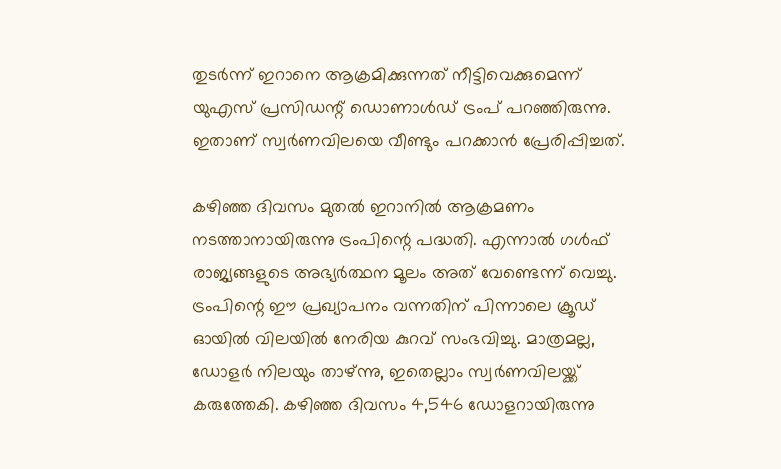തുടര്‍ന്ന് ഇറാനെ ആക്രമിക്കുന്നത് നീട്ടിവെക്കുമെന്ന് യുഎസ് പ്രസിഡന്റ് ഡൊണാള്‍ഡ് ട്രംപ് പറഞ്ഞിരുന്നു. ഇതാണ് സ്വര്‍ണവിലയെ വീണ്ടും പറക്കാന്‍ പ്രേരിപ്പിച്ചത്.

കഴിഞ്ഞ ദിവസം മുതല്‍ ഇറാനില്‍ ആക്രമണം നടത്താനായിരുന്നു ട്രംപിന്റെ പദ്ധതി. എന്നാല്‍ ഗള്‍ഫ് രാജ്യങ്ങളുടെ അഭ്യര്‍ത്ഥന മൂലം അത് വേണ്ടെന്ന് വെച്ചു. ട്രംപിന്റെ ഈ പ്രഖ്യാപനം വന്നതിന് പിന്നാലെ ക്രൂഡ് ഓയില്‍ വിലയില്‍ നേരിയ കുറവ് സംഭവിച്ചു. മാത്രമല്ല, ഡോളര്‍ നിലയും താഴ്ന്നു, ഇതെല്ലാം സ്വര്‍ണവിലയ്ക്ക് കരുത്തേകി. കഴിഞ്ഞ ദിവസം 4,546 ഡോളറായിരുന്നു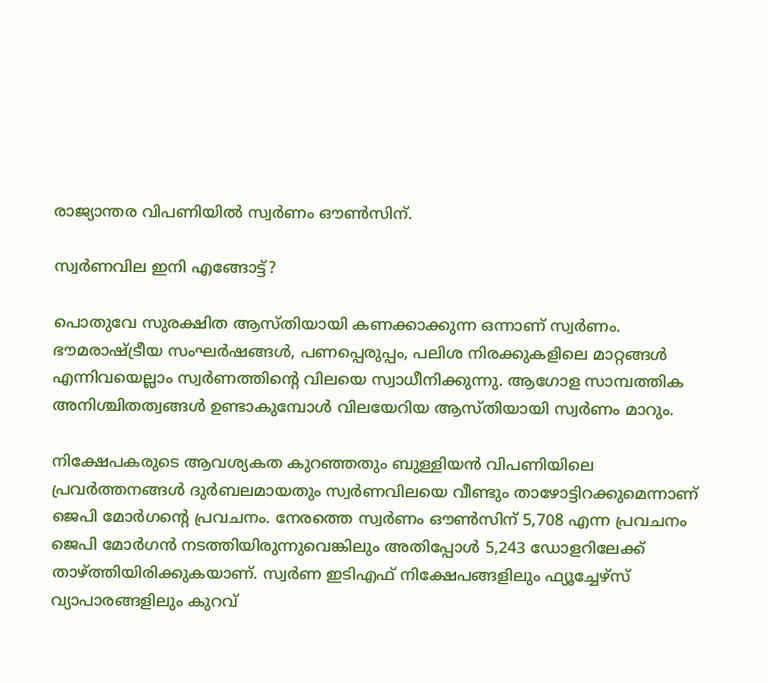രാജ്യാന്തര വിപണിയില്‍ സ്വര്‍ണം ഔണ്‍സിന്.

സ്വര്‍ണവില ഇനി എങ്ങോട്ട്?

പൊതുവേ സുരക്ഷിത ആസ്തിയായി കണക്കാക്കുന്ന ഒന്നാണ് സ്വര്‍ണം. ഭൗമരാഷ്ട്രീയ സംഘര്‍ഷങ്ങള്‍, പണപ്പെരുപ്പം, പലിശ നിരക്കുകളിലെ മാറ്റങ്ങള്‍ എന്നിവയെല്ലാം സ്വര്‍ണത്തിന്റെ വിലയെ സ്വാധീനിക്കുന്നു. ആഗോള സാമ്പത്തിക അനിശ്ചിതത്വങ്ങള്‍ ഉണ്ടാകുമ്പോള്‍ വിലയേറിയ ആസ്തിയായി സ്വര്‍ണം മാറും.

നിക്ഷേപകരുടെ ആവശ്യകത കുറഞ്ഞതും ബുള്ളിയന്‍ വിപണിയിലെ പ്രവര്‍ത്തനങ്ങള്‍ ദുര്‍ബലമായതും സ്വര്‍ണവിലയെ വീണ്ടും താഴോട്ടിറക്കുമെന്നാണ് ജെപി മോര്‍ഗന്റെ പ്രവചനം. നേരത്തെ സ്വര്‍ണം ഔണ്‍സിന് 5,708 എന്ന പ്രവചനം ജെപി മോര്‍ഗന്‍ നടത്തിയിരുന്നുവെങ്കിലും അതിപ്പോള്‍ 5,243 ഡോളറിലേക്ക് താഴ്ത്തിയിരിക്കുകയാണ്. സ്വര്‍ണ ഇടിഎഫ് നിക്ഷേപങ്ങളിലും ഫ്യൂച്ചേഴ്സ് വ്യാപാരങ്ങളിലും കുറവ്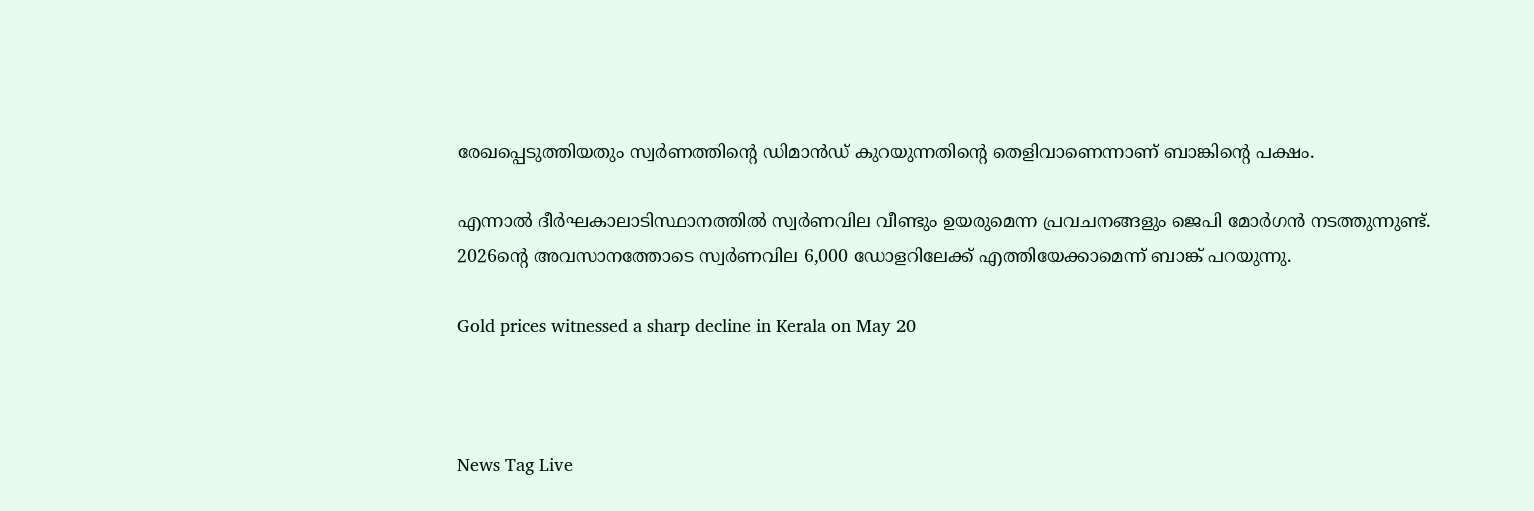രേഖപ്പെടുത്തിയതും സ്വര്‍ണത്തിന്റെ ഡിമാന്‍ഡ് കുറയുന്നതിന്റെ തെളിവാണെന്നാണ് ബാങ്കിന്റെ പക്ഷം.

എന്നാല്‍ ദീര്‍ഘകാലാടിസ്ഥാനത്തില്‍ സ്വര്‍ണവില വീണ്ടും ഉയരുമെന്ന പ്രവചനങ്ങളും ജെപി മോര്‍ഗന്‍ നടത്തുന്നുണ്ട്. 2026ന്റെ അവസാനത്തോടെ സ്വര്‍ണവില 6,000 ഡോളറിലേക്ക് എത്തിയേക്കാമെന്ന് ബാങ്ക് പറയുന്നു.

Gold prices witnessed a sharp decline in Kerala on May 20



News Tag Live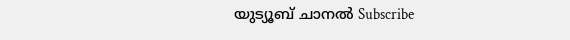യുട്യൂബ് ചാനല്‍ Subscribe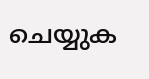ചെയ്യുക